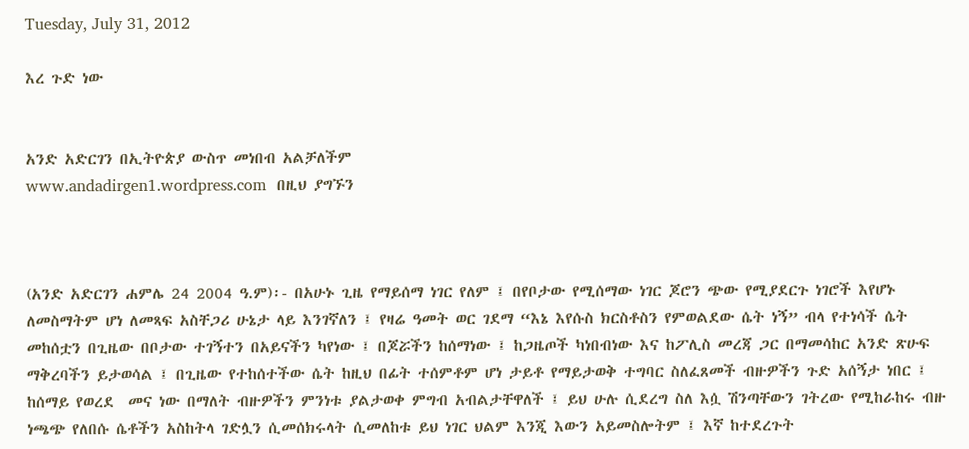Tuesday, July 31, 2012

እረ ጉድ ነው


አንድ አድርገን በኢትዮጵያ ውስጥ መነበብ አልቻለችም
www.andadirgen1.wordpress.com  በዚህ ያግኙን



(አንድ አድርገን ሐምሌ 24 2004 ዓ.ም)፡- በአሁኑ ጊዜ የማይሰማ ነገር የለም ፤ በየቦታው የሚሰማው ነገር ጆሮን ጭው የሚያደርጉ ነገሮች እየሆኑ ለመስማትም ሆነ ለመጻፍ አስቸጋሪ ሁኔታ ላይ እንገኛለን ፤ የዛሬ ዓመት ወር ገደማ “እኔ እየሱስ ክርስቶስን የምወልደው ሴት ነኝ” ብላ የተነሳች ሴት መከሰቷን በጊዜው በቦታው ተገኝተን በአይናችን ካየነው ፤ በጆሯችን ከሰማነው ፤ ከጋዜጦች ካነበብነው እና ከፖሊስ መረጃ ጋር በማመሳከር አንድ ጽሁፍ ማቅረባችን ይታወሳል ፤ በጊዜው የተከሰተችው ሴት ከዚህ በፊት ተሰምቶም ሆነ ታይቶ የማይታወቅ ተግባር ስለፈጸመች ብዙዎችን ጉድ አሰኝታ ነበር ፤ ከሰማይ የወረደ  መና ነው በማለት ብዙዎችን ምንነቱ ያልታወቀ ምግብ አብልታቸዋለች ፤ ይህ ሁሉ ሲደረግ ስለ እሷ ሽንጣቸውን ገትረው የሚከራከሩ ብዙ ነጫጭ የለበሱ ሴቶችን አስከትላ ገድሏን ሲመሰክሩላት ሲመለከቱ ይህ ነገር ህልም እንጂ እውን አይመስሎትም ፤ እኛ ከተደረጉት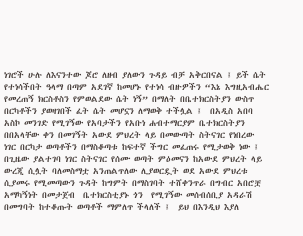ነገሮች ሁሉ ለእናንተው ጆሮ ለዘብ ያለውን ጉዳይ ብቻ አቅርበናል ፤ ይች ሴት የተነሳችበት ዓላማ በጣም አደገኛ ከመሆኑ የተነሳ ብዙዎችን “እኔ እግዚአብሔር የመረጠኝ ክርስቶስን የምወልደው ሴት ነኝ” በማለት በቤተክርስትያን ውስጥ በርካቶችን ያወዛገበች ፈት ሴት መሆኗን ለማወቅ ተችሏል ፤  በአዲስ አበባ አስኮ መንገድ የሚገኝው የአባታችን የአቡነ ሐብተማርያም ቤተክርስትያን በበአላቸው ቀን በመገኝት አውደ ምህረት ላይ በመውጣት ስትናገር የነበረው ነገር በርካታ ወጣቶችን በማስቆጣቱ ከፍተኛ ችግር መፈጠሩ የሚታወቅ ነው ፤ በጊዜው ያልተገባ ነገር ስትናገር የሰሙ ወጣት ምዕመናን ከአውደ ምህረት ላይ ውረጂ ሲሏት ባለመስማቷ አንጠልጥለው ሊያወርዷት ወደ አውደ ምህረቱ ሲያመሩ የሚመጣውን ጉዳት ከግምት በማስገባት ተሸቀንጥራ በግብር አበሮቿ አማካኝነት በመታጀብ  ቤተክርስቲያኑ ጎን  የሚገኝው መሰብሰቢያ አዳራሽ በመግባት ከተቆጡት ወጣቶች ማምለጥ ችላለች ፤  ይህ በእንዲህ እያለ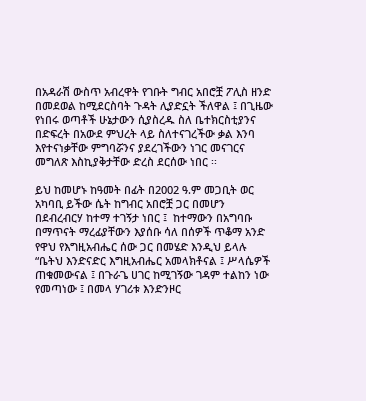በአዳራሽ ውስጥ አብረዋት የገቡት ግብር አበሮቿ ፖሊስ ዘንድ በመደወል ከሚደርስባት ጉዳት ሊያድኗት ችለዋል ፤ በጊዜው የነበሩ ወጣቶች ሁኔታውን ሲያስረዱ ስለ ቤተክርስቲያንና በድፍረት በአውደ ምህረት ላይ ስለተናገረችው ቃል እንባ እየተናነቃቸው ምግባሯንና ያደረገችውን ነገር መናገርና መግለጽ እስኪያቅታቸው ድረስ ደርሰው ነበር ፡፡

ይህ ከመሆኑ ከዓመት በፊት በ2002 ዓ.ም መጋቢት ወር አካባቢ ይችው ሴት ከግብር አበሮቿ ጋር በመሆን በደብረብርሃ ከተማ ተገኝታ ነበር ፤  ከተማውን በአግባቡ በማጥናት ማረፊያቸውን እያሰቡ ሳለ በሰዎች ጥቆማ አንድ የዋህ የእግዚአብሔር ሰው ጋር በመሄድ እንዲህ ይላሉ “ቤትህ እንድናድር እግዚአብሔር አመላክቶናል ፤ ሥላሴዎች ጠቁመውናል ፤ በጉራጌ ሀገር ከሚገኝው ገዳም ተልከን ነው የመጣነው ፤ በመላ ሃገሪቱ እንድንዞር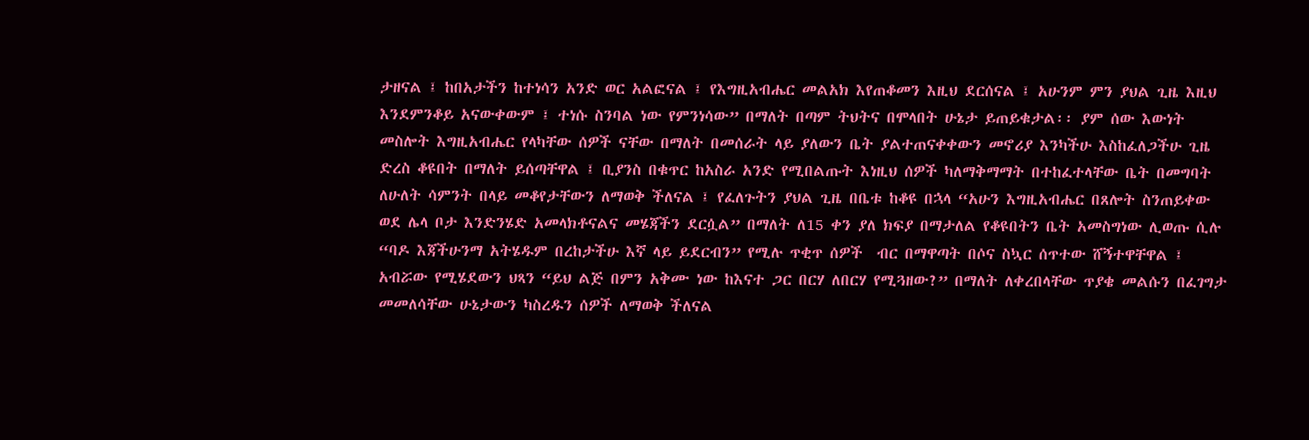ታዘናል ፤ ከበአታችን ከተነሳን አንድ ወር አልፎናል ፤ የእግዚአብሔር መልአክ እየጠቆመን እዚህ ደርሰናል ፤ አሁንም ምን ያህል ጊዜ እዚህ እንደምንቆይ አናውቀውም ፤ ተነሱ ስንባል ነው የምንነሳው” በማለት በጣም ትህትና በሞላበት ሁኔታ ይጠይቁታል፡፡ ያም ሰው እውነት መስሎት እግዚአብሔር የላካቸው ሰዎች ናቸው በማለት በመሰራት ላይ ያለውን ቤት ያልተጠናቀቀውን መኖሪያ እንካችሁ እስከፈለጋችሁ ጊዜ ድረስ ቆዩበት በማለት ይሰጣቸዋል ፤ ቢያንስ በቁጥር ከአስራ አንድ የሚበልጡት እነዚህ ሰዎች ካለማቅማማት በተከፈተላቸው ቤት በመግባት ለሁለት ሳምንት በላይ መቆየታቸውን ለማወቅ ችለናል ፤ የፈለጉትን ያህል ጊዜ በቤቱ ከቆዩ በኋላ “አሁን እግዚአብሔር በጸሎት ስንጠይቀው ወደ ሌላ ቦታ እንድንሄድ አመላክቶናልና መሄጃችን ደርሷል” በማለት ለ15 ቀን ያለ ክፍያ በማታለል የቆዩበትን ቤት አመስግነው ሊወጡ ሲሉ “ባዶ እጃችሁንማ አትሄዱም በረከታችሁ እኛ ላይ ይደርብን” የሚሉ ጥቂጥ ሰዎች  ብር በማዋጣት በሶና ስኳር ሰጥተው ሸኝተዋቸዋል ፤ አብሯው የሚሄደውን ህጻን “ይህ ልጅ በምን አቅሙ ነው ከእናተ ጋር በርሃ ለበርሃ የሚጓዘው?” በማለት ለቀረበላቸው ጥያቄ መልሱን በፈገግታ መመለሳቸው ሁኔታውን ካስረዱን ሰዎች ለማወቅ ችለናል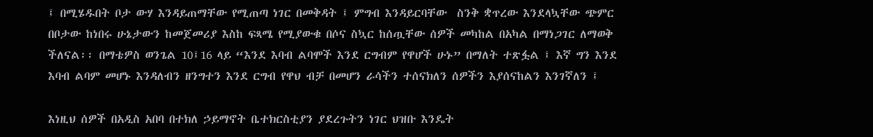፤ በሚሄዱበት ቦታ ውሃ እንዳይጠማቸው የሚጠጣ ነገር በመቅዳት ፤ ምግብ እንዳይርባቸው  ስንቅ ቋጥረው እንደላኳቸው ጭምር በቦታው ከነበሩ ሁኔታውን ከመጀመሪያ እስከ ፍጻሜ የሚያውቁ በሶና ስኳር ከሰጧቸው ሰዎች መካከል በአካል በማነጋገር ለማወቅ ችለናል፡፡ በማቴዎስ ወንጌል 10፤16 ላይ “እንደ እባብ ልባሞች እንደ ርግብም የዋሆች ሁኑ” በማለት ተጽፏል ፤ እኛ ግን እንደ እባብ ልባም መሆኑ እንዳለብን ዘንግተን እንደ ርግብ የዋህ ብቻ በመሆን ራሳችን ተሰናክለን ሰዎችን እያሰናከልን እንገኛለን ፤

እነዚህ ሰዎች በአዲስ አበባ በተክለ ኃይማኖት ቤተክርስቲያን ያደረጉትን ነገር ህዝቡ እንዴት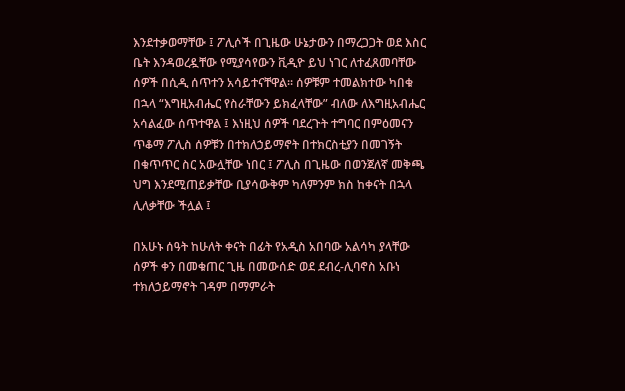እንደተቃወማቸው ፤ ፖሊሶች በጊዜው ሁኔታውን በማረጋጋት ወደ እስር ቤት እንዳወረዷቸው የሚያሳየውን ቪዲዮ ይህ ነገር ለተፈጸመባቸው ሰዎች በሲዲ ሰጥተን አሳይተናቸዋል፡፡ ሰዎቹም ተመልክተው ካበቁ በኋላ “እግዚአብሔር የስራቸውን ይክፈላቸው” ብለው ለእግዚአብሔር አሳልፈው ሰጥተዋል ፤ እነዚህ ሰዎች ባደረጉት ተግባር በምዕመናን ጥቆማ ፖሊስ ሰዎቹን በተክለኃይማኖት በተክርስቲያን በመገኝት በቁጥጥር ስር አውሏቸው ነበር ፤ ፖሊስ በጊዜው በወንጀለኛ መቅጫ ህግ እንደሚጠይቃቸው ቢያሳውቅም ካለምንም ክስ ከቀናት በኋላ ሊለቃቸው ችሏል ፤

በአሁኑ ሰዓት ከሁለት ቀናት በፊት የአዲስ አበባው አልሳካ ያላቸው ሰዎች ቀን በመቁጠር ጊዜ በመውሰድ ወደ ደብረ-ሊባኖስ አቡነ ተክለኃይማኖት ገዳም በማምራት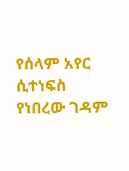የሰላም አየር ሲተነፍስ የነበረው ገዳም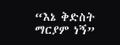“እኔ ቅድስት ማርያም ነኝ”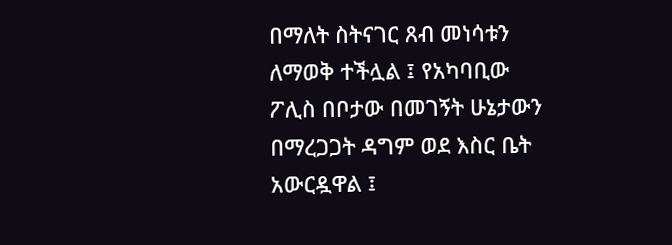በማለት ስትናገር ጸብ መነሳቱን ለማወቅ ተችሏል ፤ የአካባቢው ፖሊስ በቦታው በመገኝት ሁኔታውን በማረጋጋት ዳግም ወደ እስር ቤት አውርዷዋል ፤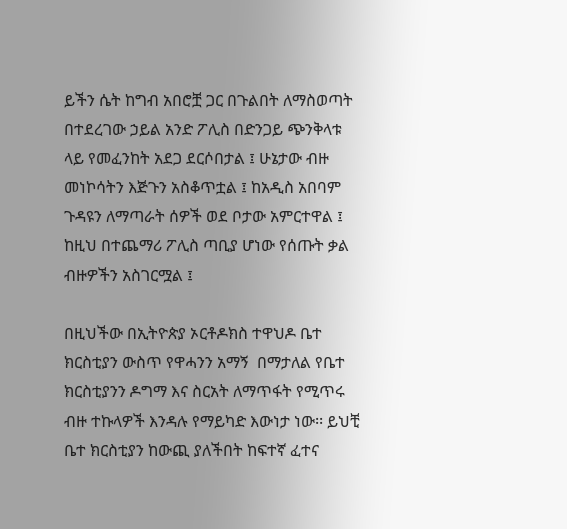ይችን ሴት ከግብ አበሮቿ ጋር በጉልበት ለማስወጣት በተደረገው ኃይል አንድ ፖሊስ በድንጋይ ጭንቅላቱ ላይ የመፈንከት አደጋ ደርሶበታል ፤ ሁኔታው ብዙ መነኮሳትን እጅጉን አስቆጥቷል ፤ ከአዲስ አበባም ጉዳዩን ለማጣራት ሰዎች ወደ ቦታው አምርተዋል ፤ ከዚህ በተጨማሪ ፖሊስ ጣቢያ ሆነው የሰጡት ቃል ብዙዎችን አስገርሟል ፤

በዚህችው በኢትዮጵያ ኦርቶዶክስ ተዋህዶ ቤተ ክርስቲያን ውስጥ የዋሓንን አማኝ  በማታለል የቤተ ክርስቲያንን ዶግማ እና ስርአት ለማጥፋት የሚጥሩ ብዙ ተኩላዎች እንዳሉ የማይካድ እውነታ ነው፡፡ ይህቺ ቤተ ክርስቲያን ከውጪ ያለችበት ከፍተኛ ፈተና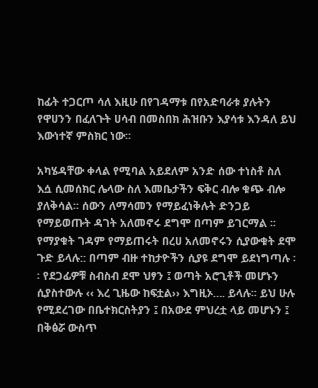ከፊት ተጋርጦ ሳለ እዚሁ በየገዳማቱ በየአድባራቱ ያሉትን የዋሀንን በፈለጉት ሀሳብ በመስበክ ሕዝቡን እያሳቱ እንዳለ ይህ እውነተኛ ምስክር ነው፡፡

አካሄዳቸው ቀላል የሚባል አይደለም አንድ ሰው ተነስቶ ስለ እሷ ሲመሰክር ሌላው ስለ እመቤታችን ፍቅር ብሎ ቁጭ ብሎ ያለቅሳል፡፡ ሰውን ለማሳመን የማይፈነቅሉት ድንጋይ የማይወጡት ዳገት አለመኖሩ ደግሞ በጣም ይገርማል ፡፡ የማያቁት ገዳም የማይጠሩት በረሀ አለመኖሩን ሲያውቁት ደሞ ጉድ ይላሉ:: በጣም ብዙ ተከታዮችን ሲያዩ ደግሞ ይደነግጣሉ ፡፡ የደጋፊዎቹ ስብስብ ደሞ ህፃን ፤ ወጣት አሮጊቶች መሆኑን ሲያስተውሉ ‹‹ እረ ጊዜው ከፍቷል›› እግዚኦ…. ይላሉ፡፡ ይህ ሁሉ የሚደረገው በቤተክርስትያን ፤ በአውደ ምህረቷ ላይ መሆኑን ፤ በቅፅሯ ውስጥ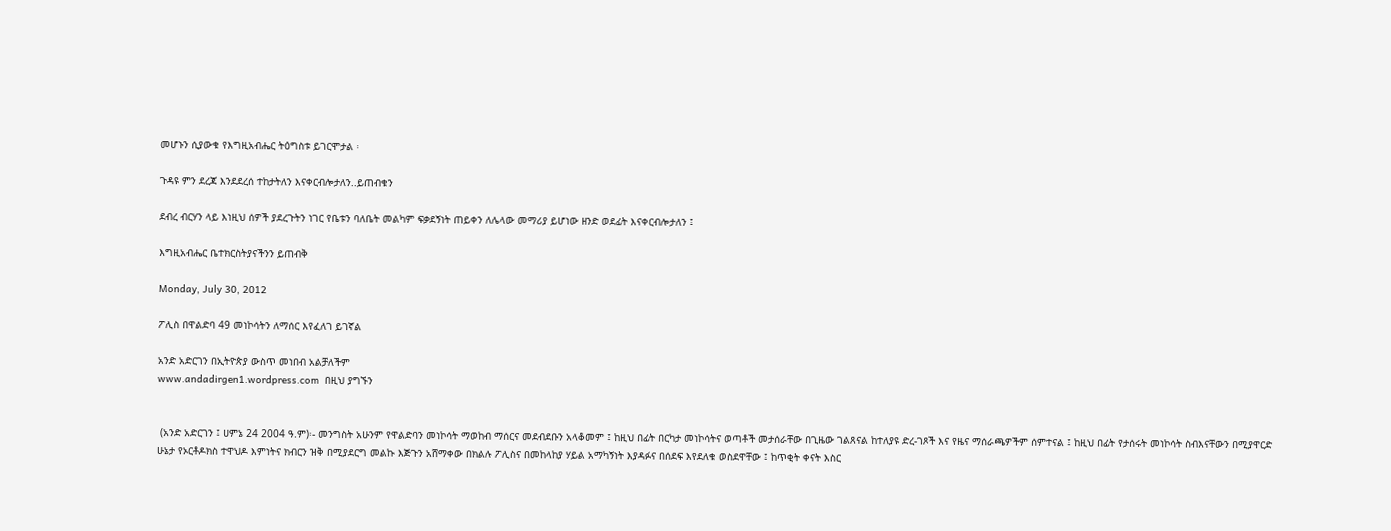መሆኑን ሲያውቁ የእግዚአብሔር ትዕግስቱ ይገርሞታል ፡

ጉዳዩ ምን ደረጃ እንደደረሰ ተከታትለን እናቀርብሎታለን..ይጠብቁን

ደብረ ብርሃን ላይ እነዚህ ሰዎች ያደረጉትን ነገር የቤቱን ባለቤት መልካም ፍቃደኝነት ጠይቀን ለሌላው መማሪያ ይሆነው ዘንድ ወደፊት እናቀርብሎታለን ፤

እግዚአብሔር ቤተክርስትያናችንን ይጠብቅ

Monday, July 30, 2012

ፖሊስ በዋልድባ 49 መነኮሳትን ለማሰር እየፈለገ ይገኛል

አንድ አድርገን በኢትዮጵያ ውስጥ መነበብ አልቻለችም
www.andadirgen1.wordpress.com  በዚህ ያግኙን


 (አንድ አድርገን ፤ ሀምኔ 24 2004 ዓ.ም)፡- መንግስት አሁንም የዋልድባን መነኮሳት ማወከብ ማሰርና መደብደቡን አላቆመም ፤ ከዚህ በፊት በርካታ መነኮሳትና ወጣቶች መታሰራቸው በጊዜው ገልጸናል ከተለያዩ ድረ-ገጾች እና የዜና ማሰራጫዎችም ሰምተናል ፤ ከዚህ በፊት የታሰሩት መነኮሳት ስብእናቸውን በሚያዋርድ ሁኔታ የኦርቶዶክስ ተዋህዶ እምነትና ክብርን ዝቅ በሚያደርግ መልኩ እጅጉን አሸማቀው በክልሉ ፖሊስና በመከላከያ ሃይል አማካኝነት እያዳፉና በሰደፍ እየደለቁ ወስደዋቸው ፤ ከጥቂት ቀናት እስር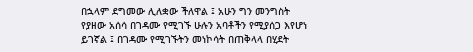በኋላም ደግመው ሊለቋው ችለዋል ፤ አሁን ግን መንግስት የያዘው አሰሳ በገዳሙ የሚገኙ ሁሉን አባቶችን የሚያሰጋ እየሆነ ይገኛል ፤ በገዳሙ የሚገኙትን መነኮሳት በጠቅላላ በሂደት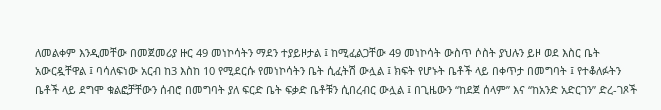ለመልቀም እንዲመቸው በመጀመሪያ ዙር 49 መነኮሳትን ማደን ተያይዞታል ፤ ከሚፈልጋቸው 49 መነኮሳት ውስጥ ሶስት ያህሉን ይዞ ወደ እስር ቤት አውርዷቸዋል ፤ ባሳለፍነው አርብ ከ3 እስከ 10 የሚደርሱ የመነኮሳትን ቤት ሲፈትሽ ውሏል ፤ ክፍት የሆኑት ቤቶች ላይ በቀጥታ በመግባት ፤ የተቆለፉትን ቤቶች ላይ ደግሞ ቁልፎቻቸውን ሰብሮ በመግባት ያለ ፍርድ ቤት ፍቃድ ቤቶቹን ሲበረብር ውሏል ፤ በጊዜውን “ከደጀ ሰላም” እና “ከአንድ አድርገን” ድረ-ገጾች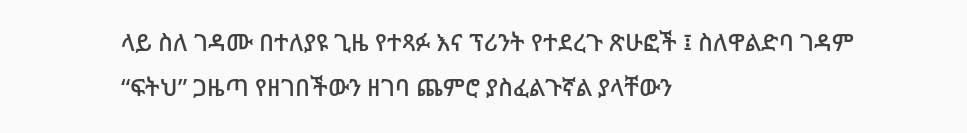ላይ ስለ ገዳሙ በተለያዩ ጊዜ የተጻፉ እና ፕሪንት የተደረጉ ጽሁፎች ፤ ስለዋልድባ ገዳም “ፍትህ” ጋዜጣ የዘገበችውን ዘገባ ጨምሮ ያስፈልጉኛል ያላቸውን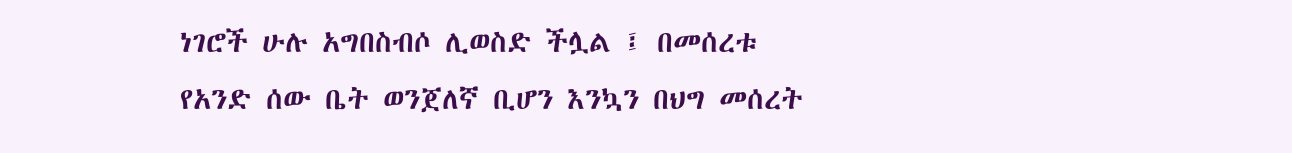ነገሮች ሁሉ አግበስብሶ ሊወስድ ችሏል ፤ በመሰረቱ የአንድ ሰው ቤት ወንጀለኛ ቢሆን እንኳን በህግ መሰረት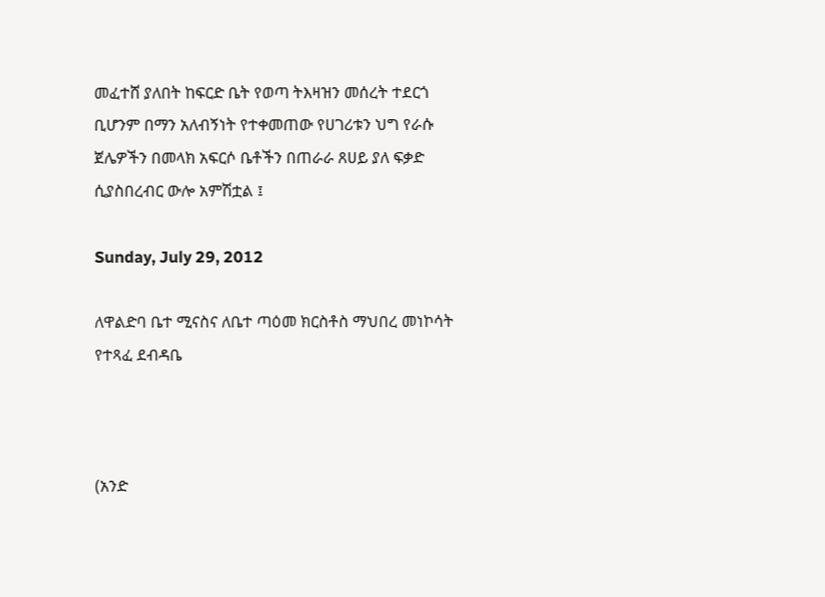መፈተሸ ያለበት ከፍርድ ቤት የወጣ ትእዛዝን መሰረት ተደርጎ ቢሆንም በማን አለብኝነት የተቀመጠው የሀገሪቱን ህግ የራሱ ጀሌዎችን በመላክ አፍርሶ ቤቶችን በጠራራ ጸሀይ ያለ ፍቃድ ሲያስበረብር ውሎ አምሽቷል ፤

Sunday, July 29, 2012

ለዋልድባ ቤተ ሚናስና ለቤተ ጣዕመ ክርስቶስ ማህበረ መነኮሳት የተጻፈ ደብዳቤ



(አንድ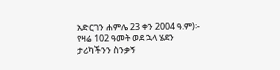አድርገን ሐምሌ 23 ቀን 2004 ዓ.ም)፡- የዛሬ 102 ዓመት ወደ ኋላ ሄደን ታሪካችንን ስንቃኝ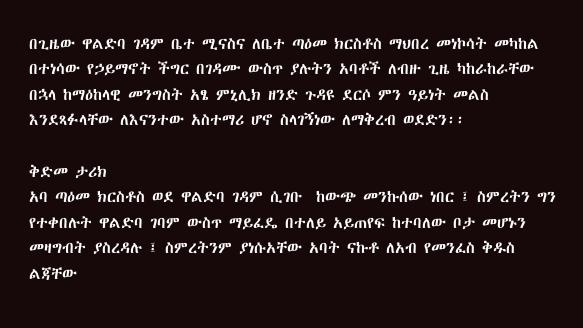በጊዜው ዋልድባ ገዳም ቤተ ሚናስና ለቤተ ጣዕመ ክርስቶስ ማህበረ መነኮሳት መካከል በተነሳው የኃይማኖት ችግር በገዳሙ ውስጥ ያሉትን አባቶች ለብዙ ጊዜ ካከራከራቸው በኋላ ከማዕከላዊ መንግስት አፄ ምኒሊክ ዘንድ ጉዳዩ ደርሶ ምን ዓይነት መልስ እንደጻፉላቸው ለእናንተው አስተማሪ ሆኖ ስላገኝነው ለማቅረብ ወደድን፡፡

ቅድመ ታሪክ
አባ ጣዕመ ክርስቶስ ወደ ዋልድባ ገዳም ሲገቡ  ከውጭ መንኩሰው ነበር ፤ ስምረትን ግን የተቀበሉት ዋልድባ ገባም ውስጥ ማይፈዴ በተለይ አይጠየፍ ከተባለው ቦታ መሆኑን መዛግብት ያስረዳሉ ፤ ስምረትንም ያነሱአቸው አባት ናኩቶ ለአብ የመንፈስ ቅዱስ ልጃቸው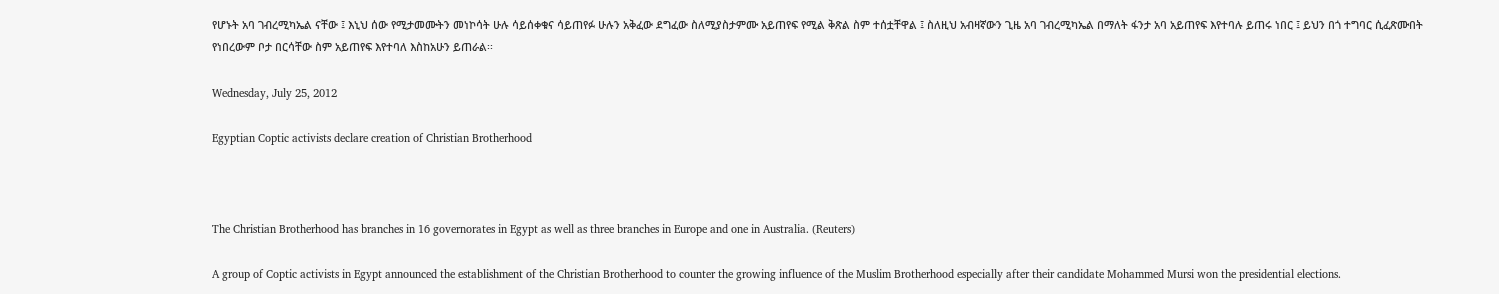የሆኑት አባ ገብረሚካኤል ናቸው ፤ እኒህ ሰው የሚታመሙትን መነኮሳት ሁሉ ሳይሰቀቁና ሳይጠየፉ ሁሉን አቅፈው ደግፈው ስለሚያስታምሙ አይጠየፍ የሚል ቅጽል ስም ተሰቷቸዋል ፤ ስለዚህ አብዛኛውን ጊዜ አባ ገብረሚካኤል በማለት ፋንታ አባ አይጠየፍ እየተባሉ ይጠሩ ነበር ፤ ይህን በጎ ተግባር ሲፈጽሙበት የነበረውም ቦታ በርሳቸው ስም አይጠየፍ እየተባለ እስከአሁን ይጠራል፡፡

Wednesday, July 25, 2012

Egyptian Coptic activists declare creation of Christian Brotherhood



The Christian Brotherhood has branches in 16 governorates in Egypt as well as three branches in Europe and one in Australia. (Reuters)

A group of Coptic activists in Egypt announced the establishment of the Christian Brotherhood to counter the growing influence of the Muslim Brotherhood especially after their candidate Mohammed Mursi won the presidential elections.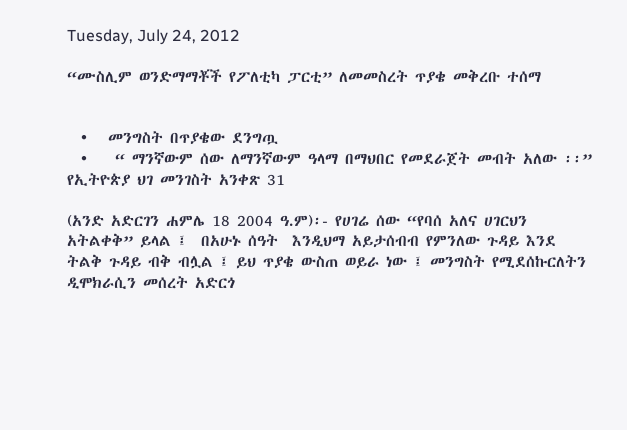Tuesday, July 24, 2012

“ሙስሊም ወንድማማቾች የፖለቲካ ፓርቲ” ለመመስረት ጥያቄ መቅረቡ ተሰማ


  •   መንግስት በጥያቄው ደንግጧ
  •    “ ማንኛውም ሰው ለማንኛውም ዓላማ በማህበር የመደራጀት መብት አለው ፡፡” የኢትዮጵያ ህገ መንገስት አንቀጽ 31

(አንድ አድርገን ሐምሌ 18 2004 ዓ.ም)፡- የሀገሬ ሰው “የባሰ አለና ሀገርህን አትልቀቅ” ይላል ፤  በአሁኑ ሰዓት  እንዲህማ አይታሰብብ የምንለው ጉዳይ እንደ ትልቅ ጉዳይ ብቅ ብሏል ፤ ይህ ጥያቄ ውስጠ ወይራ ነው ፤ መንግስት የሚደሰኩርለትን ዲሞክራሲን መሰረት አድርጎ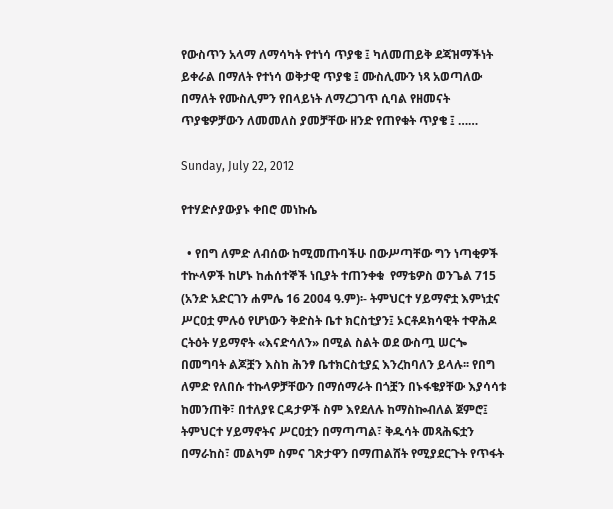የውስጥን አላማ ለማሳካት የተነሳ ጥያቄ ፤ ካለመጠይቅ ደጃዝማችነት ይቀራል በማለት የተነሳ ወቅታዊ ጥያቄ ፤ ሙስሊሙን ነጻ አወጣለው በማለት የሙስሊምን የበላይነት ለማረጋገጥ ሲባል የዘመናት ጥያቄዎቻውን ለመመለስ ያመቻቸው ዘንድ የጠየቁት ጥያቄ ፤ ……

Sunday, July 22, 2012

የተሃድሶያውያኑ ቀበሮ መነኩሴ

  • የበግ ለምድ ለብሰው ከሚመጡባችሁ በውሥጣቸው ግን ነጣቂዎች ተኵላዎች ከሆኑ ከሐሰተኞች ነቢያት ተጠንቀቁ  የማቴዎስ ወንጌል 715
(አንድ አድርገን ሐምሌ 16 2004 ዓ.ም)፡- ትምህርተ ሃይማኖቷ እምነቷና ሥርዐቷ ምሉዕ የሆነውን ቅድስት ቤተ ክርስቲያን፤ ኦርቶዶክሳዊት ተዋሕዶ ርትዕት ሃይማኖት «እናድሳለን» በሚል ስልት ወደ ውስጧ ሠርጐ በመግባት ልጆቿን እስከ ሕንፃ ቤተክርስቲያኗ እንረከባለን ይላሉ፡፡ የበግ ለምድ የለበሱ ተኩላዎቻቸውን በማሰማራት በጎቿን በኑፋቄያቸው እያሳሳቱ ከመንጠቅ፣ በተለያዩ ርዳታዎች ስም እየደለሉ ከማስኰብለል ጀምሮ፤ ትምህርተ ሃይማኖትና ሥርዐቷን በማጣጣል፣ ቅዱሳት መጻሕፍቷን በማራከስ፣ መልካም ስምና ገጽታዋን በማጠልሸት የሚያደርጉት የጥፋት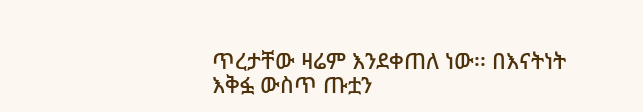ጥረታቸው ዛሬም እንደቀጠለ ነው፡፡ በእናትነት እቅፏ ውስጥ ጡቷን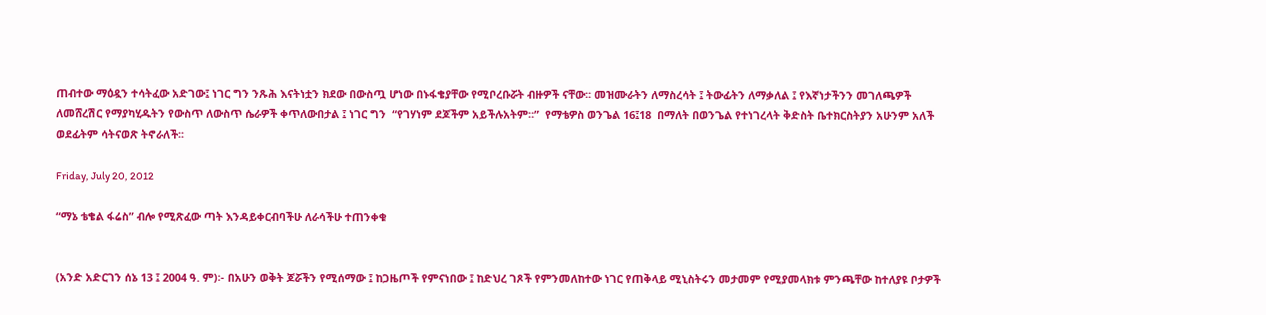ጠብተው ማዕዷን ተሳትፈው አድገው፤ ነገር ግን ንጹሕ እናትነቷን ክደው በውስጧ ሆነው በኑፋቄያቸው የሚቦረቡሯት ብዙዎች ናቸው፡፡ መዝሙራትን ለማስረሳት ፤ ትውፊትን ለማቃለል ፤ የእኛነታችንን መገለጫዎች ለመሸረሽር የማያካሂዱትን የውስጥ ለውስጥ ሴራዎች ቀጥለውበታል ፤ ነገር ግን  “የገሃነም ደጆችም አይችሉአትም።”  የማቴዎስ ወንጌል 16፤18  በማለት በወንጌል የተነገረላት ቅድስት ቤተክርስትያን አሁንም አለች ወደፊትም ሳትናወጽ ትኖራለች፡፡

Friday, July 20, 2012

“ማኔ ቴቄል ፋሬስ” ብሎ የሚጽፈው ጣት እንዳይቀርብባችሁ ለራሳችሁ ተጠንቀቁ


(አንድ አድርገን ሰኔ 13 ፤ 2004 ዓ. ም)፡- በአሁን ወቅት ጆሯችን የሚሰማው ፤ ከጋዜጦች የምናነበው ፤ ከድህረ ገጾች የምንመለከተው ነገር የጠቅላይ ሚኒስትሩን መታመም የሚያመላክቱ ምንጫቸው ከተለያዩ ቦታዎች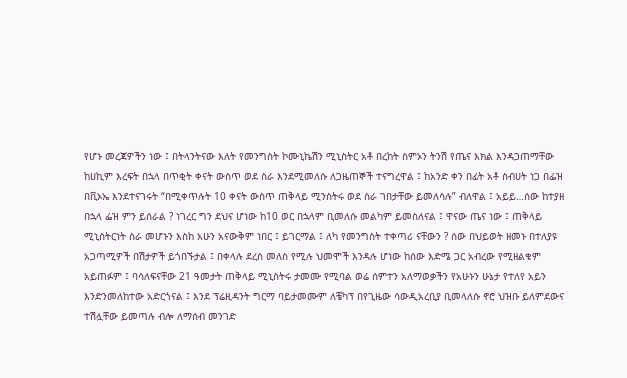የሆኑ መረጃዎችን ነው ፤ በትላንትናው እለት የመንግስት ኮሙኒኬሽን ሚኒስትር አቶ በረከት ስምኦን ትንሽ የጤና እክል እንዳጋጠማቸው ከሀኪም እረፍት በኋላ በጥቂት ቀናት ውስጥ ወደ ስራ እንደሚመለሱ ለጋዜጠኞች ተናግረዋል ፤ ከአንድ ቀን በፊት አቶ ስብሀት ነጋ በፌዝ በቪኦኤ እንደተናገሩት “በሚቀጥሉት 10 ቀናት ውስጥ ጠቅላይ ሚንስትሩ ወደ ስራ ገበታቸው ይመለሳሉ” ብለዋል ፤ አይይ…ሰው ከተያዘ በኋላ ፌዝ ምን ይሰራል ? ነገረር ግን ደህና ሆነው ከ10 ወር በኋላም ቢመለሱ መልካም ይመስለናል ፤ ዋናው ጤና ነው ፤ ጠቅላይ ሚኒስትርነት ስራ መሆኑን እስከ አሁን አናውቅም ነበር ፤ ይገርማል ፤ ለካ የመንግስት ተቀጣሪ ናቸውን ? ሰው በህይወት ዘመኑ በተለያዩ አጋጣሚዎች በሽታዎች ይጎበኙታል ፤ በቀላሉ ደረስ መለስ የሚሉ ህመሞች እንዳሉ ሆነው ከሰው እድሜ ጋር አብረው የሚዘልቁም አይጠፉም ፤ ባሳለፍናቸው 21 ዓመታት ጠቅላይ ሚኒስትሩ ታመሙ የሚባል ወሬ ሰምተን አለማወቃችን የአሁኑን ሁኔታ የተለየ አይን እንድንመለከተው አድርጎናል ፤ እንደ ፕሬዚዳንት ግርማ ባይታመሙም ለቼካፕ በየጊዜው ሳውዲአረቢያ ቢመላለሱ ኖሮ ህዝቡ ይለምደውና ተሽሏቸው ይመጣሉ ብሎ ለማሰብ መንገድ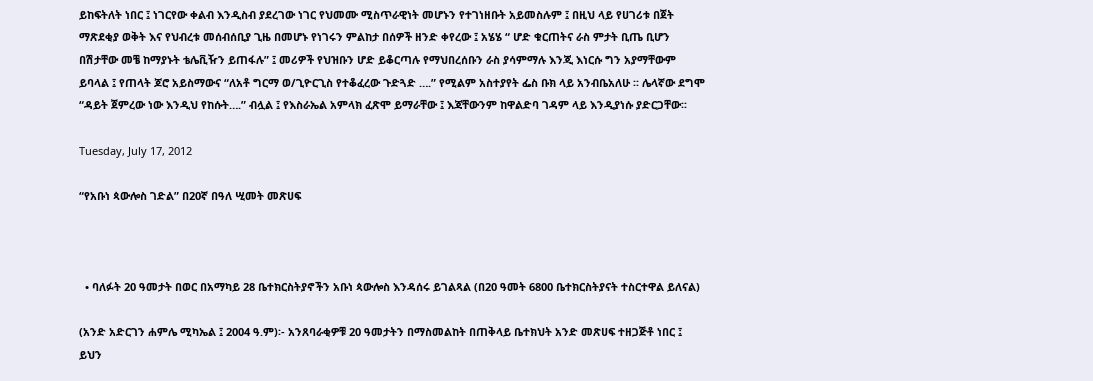ይከፍትለት ነበር ፤ ነገርየው ቀልብ እንዲስብ ያደረገው ነገር የህመሙ ሚስጥራዊነት መሆኑን የተገነዘቡት አይመስሉም ፤ በዚህ ላይ የሀገሪቱ በጀት ማጽደቂያ ወቅት እና የህብረቱ መሰብሰቢያ ጊዜ በመሆኑ የነገሩን ምልከታ በሰዎች ዘንድ ቀየረው ፤ አሄሄ “ ሆድ ቁርጠትና ራስ ምታት ቢጤ ቢሆን በሽታቸው መቼ ከማያኑት ቴሌቪዥን ይጠፋሉ” ፤ መሪዎች የህዝቡን ሆድ ይቆርጣሉ የማህበረሰቡን ራስ ያሳምማሉ እንጂ እነርሱ ግን አያማቸውም ይባላል ፤ የጠላት ጆሮ አይስማውና “ለአቶ ግርማ ወ/ጊዮርጊስ የተቆፈረው ጉድጓድ ….” የሚልም አስተያየት ፌስ ቡክ ላይ አንብቤአለሁ ፡፡ ሌላኛው ደግሞ “ዳይት ጀምረው ነው እንዲህ የከሱት….” ብሏል ፤ የእስራኤል አምላክ ፈጽሞ ይማራቸው ፤ እጃቸውንም ከዋልድባ ገዳም ላይ እንዲያነሱ ያድርጋቸው፡፡

Tuesday, July 17, 2012

“የአቡነ ጳውሎስ ገድል” በ20ኛ በዓለ ሢመት መጽሀፍ



  • ባለፉት 20 ዓመታት በወር በአማካይ 28 ቤተክርስትያኖችን አቡነ ጳውሎስ እንዳሰሩ ይገልጻል (በ20 ዓመት 6800 ቤተክርስትያናት ተስርተዋል ይለናል)

(አንድ አድርገን ሐምሌ ሚካኤል ፤ 2004 ዓ.ም)፡- አንጸባራቂዎቹ 20 ዓመታትን በማስመልከት በጠቅላይ ቤተክህት አንድ መጽሀፍ ተዘጋጅቶ ነበር ፤ ይህን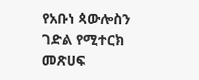የአቡነ ጳውሎስን ገድል የሚተርክ መጽሀፍ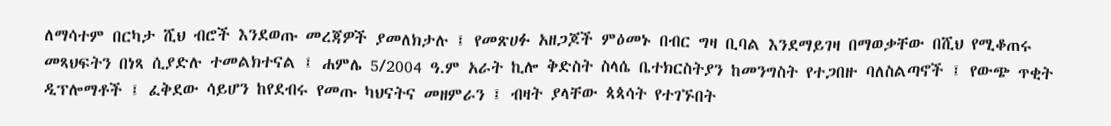ለማሳተም በርካታ ሺህ ብሮች እንደወጡ መረጃዎች ያመለክታሉ ፤ የመጽሀፉ አዘጋጆች ምዕመኑ በብር ግዛ ቢባል እንደማይገዛ በማወቃቸው በሺህ የሚቆጠሩ መጻህፍትን በነጻ ሲያድሉ ተመልክተናል ፤ ሐምሌ 5/2004 ዓ.ም አራት ኪሎ ቅድስት ስላሴ ቤተክርስትያን ከመንግስት የተጋበዙ ባለስልጣኖች ፤ የውጭ ጥቂት ዲፕሎማቶች ፤ ፈቅደው ሳይሆን ከየደብሩ የመጡ ካህናትና መዘምራን ፤ ብዛት ያላቸው ጳጳሳት የተገኙበት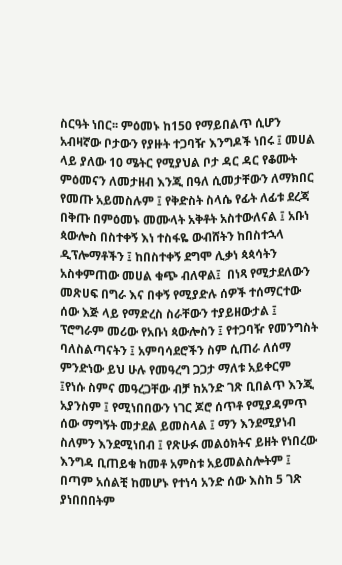ስርዓት ነበር፡፡ ምዕመኑ ከ150 የማይበልጥ ሲሆን አብዛኛው ቦታውን የያዙት ተጋባዥ እንግዶች ነበሩ ፤ መሀል ላይ ያለው 10 ሜትር የሚያህል ቦታ ዳር ዳር የቆሙት ምዕመናን ለመታዘብ እንጂ በዓለ ሲመታቸውን ለማክበር የመጡ አይመስሉም ፤ የቅድስት ስላሴ የፊት ለፊቱ ደረጃ በቅጡ በምዕመኑ መሙላት አቅቶት አስተውለናል ፤ አቡነ ጳውሎስ በስተቀኝ እነ ተስፋዬ ውብሸትን ከበስተኋላ ዲፕሎማቶችን ፤ ከበስተቀኝ ደግሞ ሊቃነ ጳጳሳትን አስቀምጠው መሀል ቁጭ ብለዋል፤  በነጻ የሚታደለውን መጽሀፍ በግራ እና በቀኝ የሚያድሉ ሰዎች ተሰማርተው ሰው እጅ ላይ የማድረስ ስራቸውን ተያይዘውታል ፤ ፕሮግራም መሪው የአቡነ ጳውሎስን ፤ የተጋባዥ የመንግስት ባለስልጣናትን ፤ አምባሳደሮችን ስም ሲጠራ ለሰማ ምንድነው ይህ ሁሉ የመዓረግ ጋጋታ ማለቱ አይቀርም ፤የነሱ ስምና መዓረጋቸው ብቻ ከአንድ ገጽ ቢበልጥ እንጂ አያንስም ፤ የሚነበበውን ነገር ጆሮ ሰጥቶ የሚያዳምጥ ሰው ማግኝት መታደል ይመስላል ፤ ማን እንደሚያነብ ስለምን እንደሚነበብ ፤ የጽሁፉ መልዕክትና ይዘት የነበረው እንግዳ ቢጠይቁ ከመቶ አምስቱ አይመልስሎትም ፤ በጣም አሰልቺ ከመሆኑ የተነሳ አንድ ሰው እስከ 5 ገጽ ያነበበበትም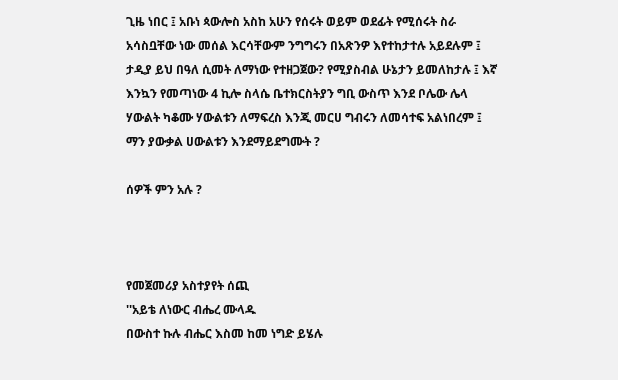ጊዜ ነበር ፤ አቡነ ጳውሎስ አስከ አሁን የሰሩት ወይም ወደፊት የሚሰሩት ስራ አሳስቧቸው ነው መሰል እርሳቸውም ንግግሩን በአጽንዎ እየተከታተሉ አይደሉም ፤ ታዲያ ይህ በዓለ ሲመት ለማነው የተዘጋጀው? የሚያስብል ሁኔታን ይመለከታሉ ፤ እኛ እንኳን የመጣነው 4 ኪሎ ስላሴ ቤተክርስትያን ግቢ ውስጥ እንደ ቦሌው ሌላ ሃውልት ካቆሙ ሃውልቱን ለማፍረስ እንጂ መርሀ ግብሩን ለመሳተፍ አልነበረም ፤ ማን ያውቃል ሀውልቱን እንደማይደግሙት ?

ሰዎች ምን አሉ ?



የመጀመሪያ አስተያየት ሰጪ
''አይቴ ለነውር ብሔረ ሙላዱ
በውስተ ኩሉ ብሔር እስመ ከመ ነግድ ይሄሉ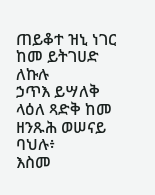ጠይቆተ ዝኒ ነገር ከመ ይትገሀድ ለኩሉ
ኃጥእ ይሣለቅ ላዕለ ጻድቅ ከመ ዘንጹሕ ወሠናይ ባህሉ፥
እስመ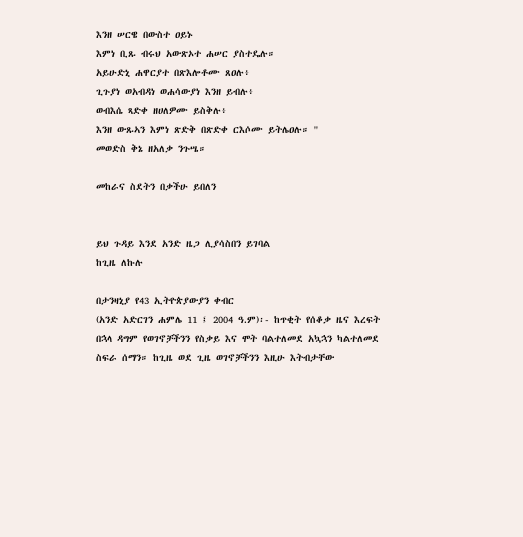እንዘ ሠርዌ በውስተ ዐይኑ
እምነ ቢጹ ብሩህ አውጽኦተ ሐሠር ያስተዴሉ።
አይሁድኒ ሐዋርያተ በጽእሎቶሙ ጸዐሉ፥
ጊጉያነ ወአብዳነ ወሐሳውያነ እንዘ ይብሉ፥
ወብእሴ ጻድቀ ዘሀለዎሙ ይስቅሉ፥
እንዘ ውጹኣን እምነ ጽድቅ በጽድቀ ርእሶሙ ይትሌዐሉ። ''
መወድስ ቅኔ ዘአለቃ ንጉሤ።

መከራና ስደትን በቃችሁ ይበለን


ይህ ጉዳይ እንደ አንድ ዜጋ ሊያሳስበን ይገባል
ከጊዜ ለኩሉ

በታንዛኒያ የ43 ኢትዮጵያውያን ቀብር
(አንድ አድርገን ሐምሌ 11 ፤ 2004 ዓ.ም)፡- ከጥቂት የሰቆቃ ዜና እረፍት በኋላ ዳግም የወገኖቻችንን የስቃይ እና ሞት ባልተለመደ አኳኋን ካልተለመደ ስፍራ ሰማን። ከጊዜ ወደ ጊዜ ወገኖቻችንን እዚሁ እትብታቸው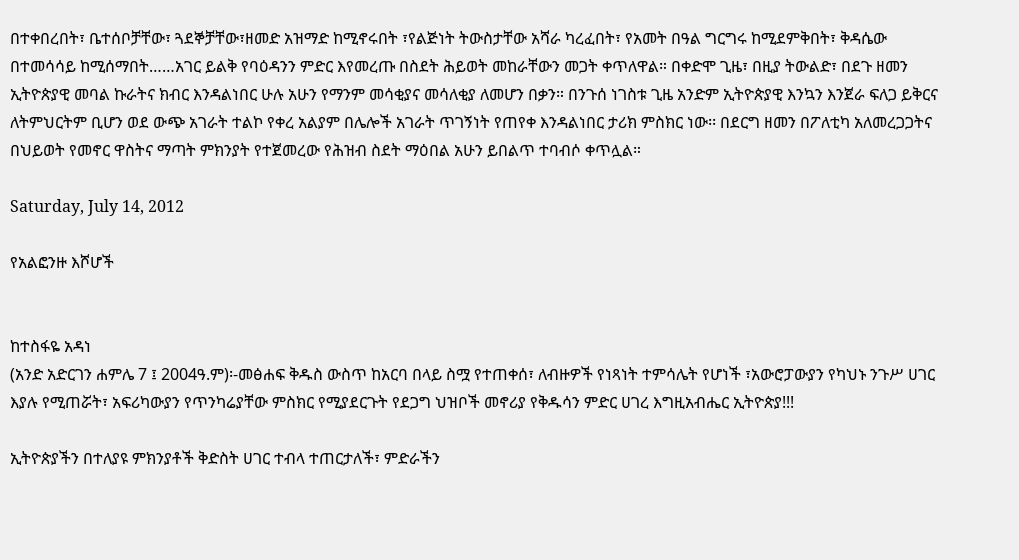በተቀበረበት፣ ቤተሰቦቻቸው፣ ጓደኞቻቸው፣ዘመድ አዝማድ ከሚኖሩበት ፣የልጅነት ትውስታቸው አሻራ ካረፈበት፣ የአመት በዓል ግርግሩ ከሚደምቅበት፣ ቅዳሴው በተመሳሳይ ከሚሰማበት……አገር ይልቅ የባዕዳንን ምድር እየመረጡ በስደት ሕይወት መከራቸውን መጋት ቀጥለዋል። በቀድሞ ጊዜ፣ በዚያ ትውልድ፣ በደጉ ዘመን ኢትዮጵያዊ መባል ኩራትና ክብር እንዳልነበር ሁሉ አሁን የማንም መሳቂያና መሳለቂያ ለመሆን በቃን። በንጉሰ ነገስቱ ጊዜ አንድም ኢትዮጵያዊ እንኳን እንጀራ ፍለጋ ይቅርና ለትምህርትም ቢሆን ወደ ውጭ አገራት ተልኮ የቀረ አልያም በሌሎች አገራት ጥገኝነት የጠየቀ እንዳልነበር ታሪክ ምስክር ነው፡፡ በደርግ ዘመን በፖለቲካ አለመረጋጋትና በህይወት የመኖር ዋስትና ማጣት ምክንያት የተጀመረው የሕዝብ ስደት ማዕበል አሁን ይበልጥ ተባብሶ ቀጥሏል።

Saturday, July 14, 2012

የአልፎንዙ እሾሆች


ከተስፋዬ አዳነ
(አንድ አድርገን ሐምሌ 7 ፤ 2004ዓ.ም)፡-መፅሐፍ ቅዱስ ውስጥ ከአርባ በላይ ስሟ የተጠቀሰ፣ ለብዙዎች የነጻነት ተምሳሌት የሆነች ፣አውሮፓውያን የካህኑ ንጉሥ ሀገር እያሉ የሚጠሯት፣ አፍሪካውያን የጥንካሬያቸው ምስክር የሚያደርጉት የደጋግ ህዝቦች መኖሪያ የቅዱሳን ምድር ሀገረ እግዚአብሔር ኢትዮጵያ!!!

ኢትዮጵያችን በተለያዩ ምክንያቶች ቅድስት ሀገር ተብላ ተጠርታለች፣ ምድራችን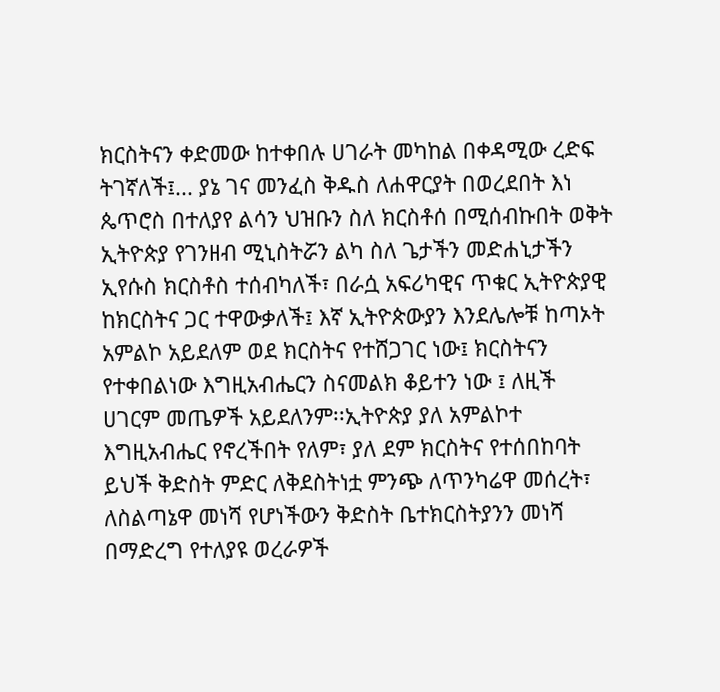ክርስትናን ቀድመው ከተቀበሉ ሀገራት መካከል በቀዳሚው ረድፍ ትገኛለች፤... ያኔ ገና መንፈስ ቅዱስ ለሐዋርያት በወረደበት እነ ጴጥሮስ በተለያየ ልሳን ህዝቡን ስለ ክርስቶሰ በሚሰብኩበት ወቅት ኢትዮጵያ የገንዘብ ሚኒስትሯን ልካ ስለ ጌታችን መድሐኒታችን ኢየሱስ ክርስቶስ ተሰብካለች፣ በራሷ አፍሪካዊና ጥቁር ኢትዮጵያዊ ከክርስትና ጋር ተዋውቃለች፤ እኛ ኢትዮጵውያን እንደሌሎቹ ከጣኦት አምልኮ አይደለም ወደ ክርስትና የተሸጋገር ነው፤ ክርስትናን የተቀበልነው እግዚአብሔርን ስናመልክ ቆይተን ነው ፤ ለዚች ሀገርም መጤዎች አይደለንም፡፡ኢትዮጵያ ያለ አምልኮተ እግዚአብሔር የኖረችበት የለም፣ ያለ ደም ክርስትና የተሰበከባት ይህች ቅድስት ምድር ለቅደስትነቷ ምንጭ ለጥንካሬዋ መሰረት፣ ለስልጣኔዋ መነሻ የሆነችውን ቅድስት ቤተክርስትያንን መነሻ በማድረግ የተለያዩ ወረራዎች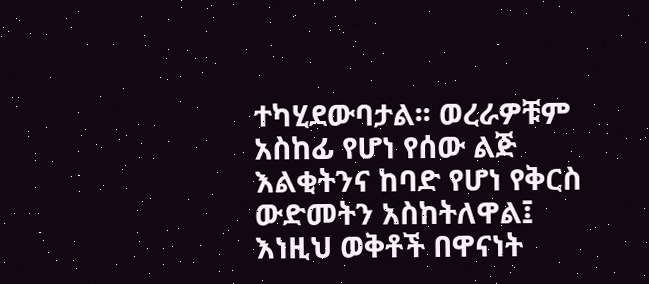ተካሂደውባታል፡፡ ወረራዎቹም አስከፊ የሆነ የሰው ልጅ እልቂትንና ከባድ የሆነ የቅርስ ውድመትን አስከትለዋል፤ እነዚህ ወቅቶች በዋናነት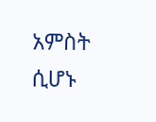አምስት ሲሆኑ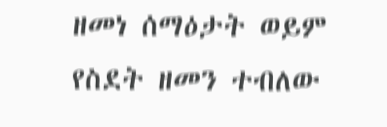ዘመነ ሰማዕታት ወይም የስደት ዘመን ተብለው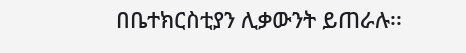በቤተክርስቲያን ሊቃውንት ይጠራሉ፡፡